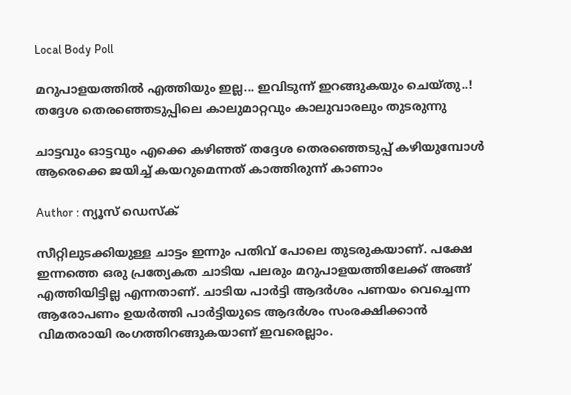Local Body Poll

മറുപാളയത്തിൽ എത്തിയും ഇല്ല... ഇവിടുന്ന് ഇറങ്ങുകയും ചെയ്തു..! തദ്ദേശ തെരഞ്ഞെടുപ്പിലെ കാലുമാറ്റവും കാലുവാരലും തുടരുന്നു

ചാട്ടവും ഓട്ടവും എക്കെ കഴിഞ്ഞ് തദ്ദേശ തെരഞ്ഞെടുപ്പ് കഴിയുമ്പോള്‍ ആരെക്കെ ജയിച്ച് കയറുമെന്നത് കാത്തിരുന്ന് കാണാം

Author : ന്യൂസ് ഡെസ്ക്

സീറ്റിലുടക്കിയുള്ള ചാട്ടം ഇന്നും പതിവ് പോലെ തുടരുകയാണ്. പക്ഷേ ഇന്നത്തെ ഒരു പ്രത്യേകത ചാടിയ പലരും മറുപാളയത്തിലേക്ക് അങ്ങ് എത്തിയിട്ടില്ല എന്നതാണ്. ചാടിയ പാര്‍ട്ടി ആദര്‍ശം പണയം വെച്ചെന്ന ആരോപണം ഉയര്‍ത്തി പാര്‍ട്ടിയുടെ ആദര്‍ശം സംരക്ഷിക്കാന്‍ വിമതരായി രംഗത്തിറങ്ങുകയാണ് ഇവരെല്ലാം.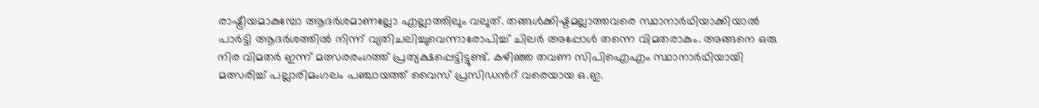രാഷ്ട്രീയമാകുമ്പോ ആദര്‍ശമാണല്ലോ എല്ലാത്തിലും വലുത്. തങ്ങള്‍ക്കിഷ്ടമല്ലാത്തവരെ സ്ഥാനാര്‍ഥിയാക്കിയാല്‍ പാര്‍ട്ടി ആദര്‍ശത്തില്‍ നിന്ന് വ്യതിചലിച്ചുവെന്നാരോപിച്ച് ചിലര്‍ അപ്പോള്‍ തന്നെ വിമതരാകും. അങ്ങനെ ഒരു നിര വിമതര്‍ ഇന്ന് മത്സരരംഗത്ത് പ്രത്യക്ഷപ്പെട്ടിട്ടുണ്ട്. കഴിഞ്ഞ തവണ സിപിഐഎം സ്ഥാനാര്‍ഥിയായി മത്സരിച്ച് പല്ലാരിമംഗലം പഞ്ചായത്ത് വൈസ് പ്രസിഡന്‍റ് വരെയായ ഒ.ഇ.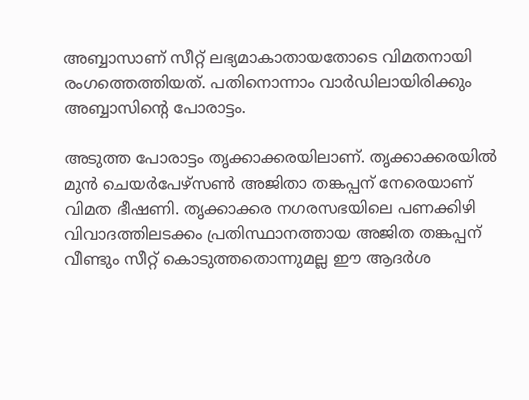അബ്ബാസാണ് സീറ്റ് ലഭ്യമാകാതായതോടെ വിമതനായി രംഗത്തെത്തിയത്. പതിനൊന്നാം വാര്‍ഡിലായിരിക്കും അബ്ബാസിന്‍റെ പോരാട്ടം.

അടുത്ത പോരാട്ടം തൃക്കാക്കരയിലാണ്. തൃക്കാക്കരയിൽ മുൻ ചെയർപേഴ്സൺ അജിതാ തങ്കപ്പന് നേരെയാണ് വിമത ഭീഷണി. തൃക്കാക്കര നഗരസഭയിലെ പണക്കിഴി വിവാദത്തിലടക്കം പ്രതിസ്ഥാനത്തായ അജിത തങ്കപ്പന് വീണ്ടും സീറ്റ് കൊടുത്തതൊന്നുമല്ല ഈ ആദര്‍ശ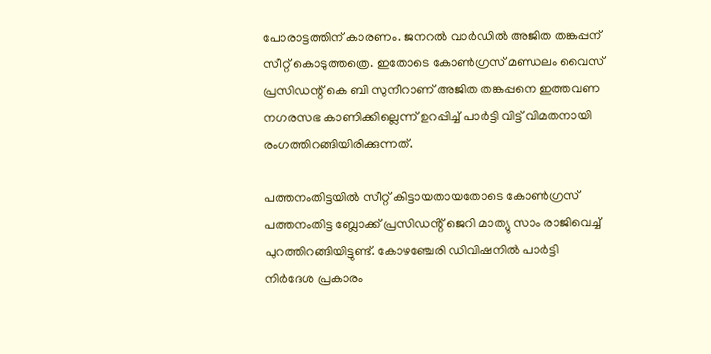പോരാട്ടത്തിന് കാരണം. ജനറല്‍ വാര്‍ഡില്‍ അജിത തങ്കപ്പന് സീറ്റ് കൊടുത്തത്രെ. ഇതോടെ കോൺഗ്രസ്‌ മണ്ഡലം വൈസ് പ്രസിഡന്റ്‌ കെ ബി സുനീറാണ് അജിത തങ്കപ്പനെ ഇത്തവണ നഗരസഭ കാണിക്കില്ലെന്ന് ഉറപ്പിച്ച് പാര്‍ട്ടി വിട്ട് വിമതനായി രംഗത്തിറങ്ങിയിരിക്കുന്നത്.

പത്തനംതിട്ടയിൽ സീറ്റ് കിട്ടായതായതോടെ കോൺഗ്രസ് പത്തനംതിട്ട ബ്ലോക്ക് പ്രസിഡൻ്റ് ജെറി മാത്യു സാം രാജിവെച്ച് പുറത്തിറങ്ങിയിട്ടുണ്ട്. കോഴഞ്ചേരി ഡിവിഷനില്‍ പാര്‍ട്ടി നിര്‍ദേശ പ്രകാരം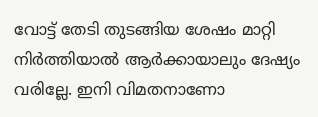വോട്ട് തേടി തുടങ്ങിയ ശേഷം മാറ്റി നിര്‍ത്തിയാല്‍ ആര്‍ക്കായാലും ദേഷ്യം വരില്ലേ. ഇനി വിമതനാണോ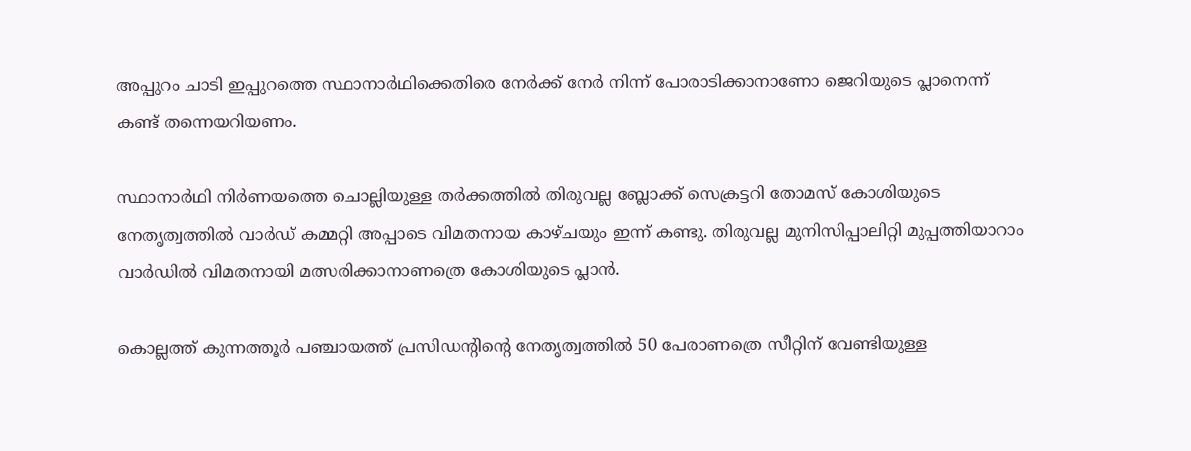അപ്പുറം ചാടി ഇപ്പുറത്തെ സ്ഥാനാര്‍ഥിക്കെതിരെ നേര്‍ക്ക് നേര്‍ നിന്ന് പോരാടിക്കാനാണോ ജെറിയുടെ പ്ലാനെന്ന് കണ്ട് തന്നെയറിയണം.

സ്ഥാനാർഥി നിർണയത്തെ ചൊല്ലിയുള്ള തർക്കത്തില്‍ തിരുവല്ല ബ്ലോക്ക് സെക്രട്ടറി തോമസ് കോശിയുടെ നേതൃത്വത്തില്‍ വാര്‍ഡ് കമ്മറ്റി അപ്പാടെ വിമതനായ കാഴ്ചയും ഇന്ന് കണ്ടു. തിരുവല്ല മുനിസിപ്പാലിറ്റി മുപ്പത്തിയാറാം വാര്‍ഡില്‍ വിമതനായി മത്സരിക്കാനാണത്രെ കോശിയുടെ പ്ലാന്‍.

കൊല്ലത്ത് കുന്നത്തൂര്‍ പഞ്ചായത്ത് പ്രസിഡന്‍റിന്‍റെ നേതൃത്വത്തില്‍ 50 പേരാണത്രെ സീറ്റിന് വേണ്ടിയുള്ള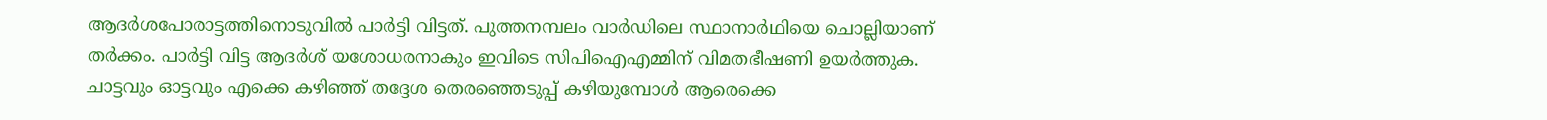ആദര്‍ശപോരാട്ടത്തിനൊടുവില്‍ പാര്‍ട്ടി വിട്ടത്. പുത്തനമ്പലം വാർഡിലെ സ്ഥാനാർഥിയെ ചൊല്ലിയാണ് തര്‍ക്കം. പാർട്ടി വിട്ട ആദർശ് യശോധരനാകും ഇവിടെ സിപിഐഎമ്മിന് വിമതഭീഷണി ഉയര്‍ത്തുക. ചാട്ടവും ഓട്ടവും എക്കെ കഴിഞ്ഞ് തദ്ദേശ തെരഞ്ഞെടുപ്പ് കഴിയുമ്പോള്‍ ആരെക്കെ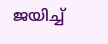ജയിച്ച്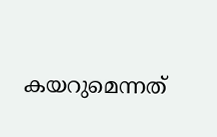കയറുമെന്നത്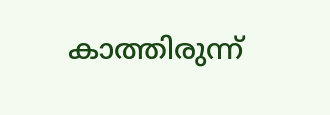കാത്തിരുന്ന്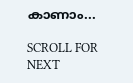കാണാം...

SCROLL FOR NEXT